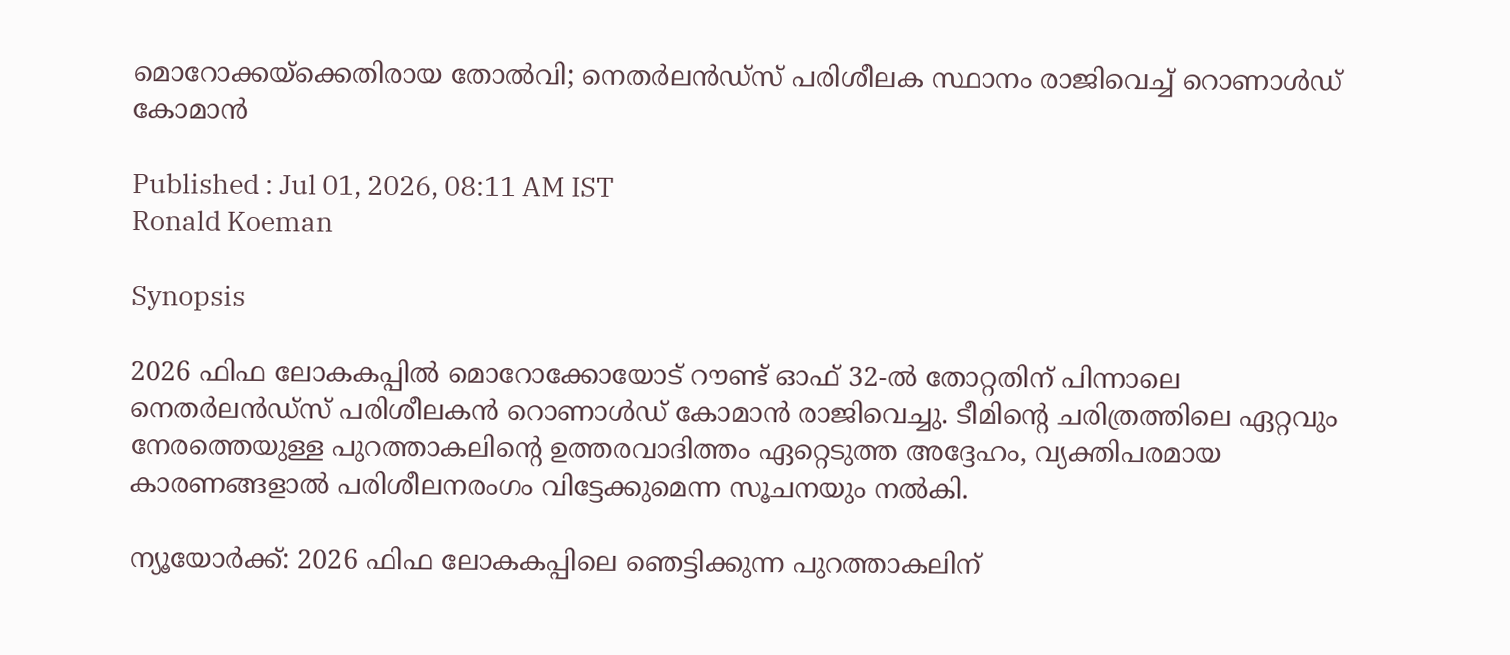മൊറോക്കയ്‌ക്കെതിരായ തോല്‍വി; നെതര്‍ലന്‍ഡ്സ് പരിശീലക സ്ഥാനം രാജിവെച്ച് റൊണാള്‍ഡ് കോമാന്‍

Published : Jul 01, 2026, 08:11 AM IST
Ronald Koeman

Synopsis

2026 ഫിഫ ലോകകപ്പിൽ മൊറോക്കോയോട് റൗണ്ട് ഓഫ് 32-ൽ തോറ്റതിന് പിന്നാലെ നെതർലൻഡ്‌സ് പരിശീലകൻ റൊണാൾഡ് കോമാൻ രാജിവെച്ചു. ടീമിന്റെ ചരിത്രത്തിലെ ഏറ്റവും നേരത്തെയുള്ള പുറത്താകലിന്റെ ഉത്തരവാദിത്തം ഏറ്റെടുത്ത അദ്ദേഹം, വ്യക്തിപരമായ കാരണങ്ങളാൽ പരിശീലനരംഗം വിട്ടേക്കുമെന്ന സൂചനയും നൽകി.

ന്യൂയോര്‍ക്ക്: 2026 ഫിഫ ലോകകപ്പിലെ ഞെട്ടിക്കുന്ന പുറത്താകലിന്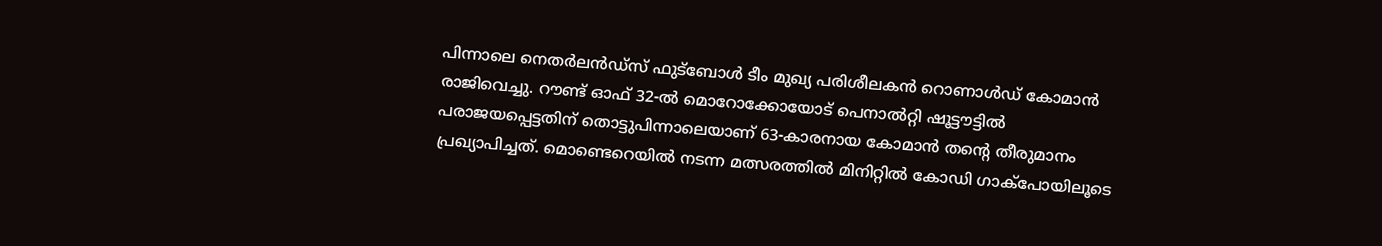പിന്നാലെ നെതര്‍ലന്‍ഡ്സ് ഫുട്‌ബോള്‍ ടീം മുഖ്യ പരിശീലകന്‍ റൊണാള്‍ഡ് കോമാന്‍ രാജിവെച്ചു. റൗണ്ട് ഓഫ് 32-ല്‍ മൊറോക്കോയോട് പെനാല്‍റ്റി ഷൂട്ടൗട്ടില്‍ പരാജയപ്പെട്ടതിന് തൊട്ടുപിന്നാലെയാണ് 63-കാരനായ കോമാന്‍ തന്റെ തീരുമാനം പ്രഖ്യാപിച്ചത്. മൊണ്ടെറെയില്‍ നടന്ന മത്സരത്തില്‍ മിനിറ്റില്‍ കോഡി ഗാക്‌പോയിലൂടെ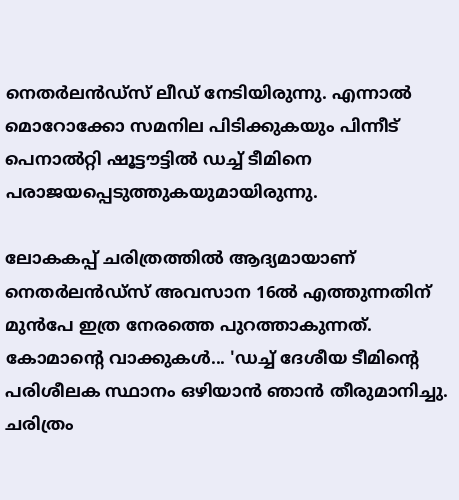നെതര്‍ലന്‍ഡ്സ് ലീഡ് നേടിയിരുന്നു. എന്നാല്‍ മൊറോക്കോ സമനില പിടിക്കുകയും പിന്നീട് പെനാല്‍റ്റി ഷൂട്ടൗട്ടില്‍ ഡച്ച് ടീമിനെ പരാജയപ്പെടുത്തുകയുമായിരുന്നു.

ലോകകപ്പ് ചരിത്രത്തില്‍ ആദ്യമായാണ് നെതര്‍ലന്‍ഡ്സ് അവസാന 16ല്‍ എത്തുന്നതിന് മുന്‍പേ ഇത്ര നേരത്തെ പുറത്താകുന്നത്. കോമാന്റെ വാക്കുകള്‍... 'ഡച്ച് ദേശീയ ടീമിന്റെ പരിശീലക സ്ഥാനം ഒഴിയാന്‍ ഞാന്‍ തീരുമാനിച്ചു. ചരിത്രം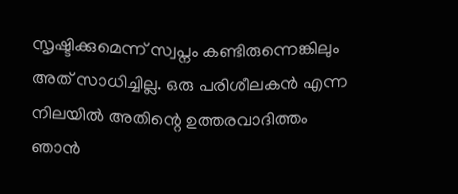സൃഷ്ടിക്കുമെന്ന് സ്വപ്നം കണ്ടിരുന്നെങ്കിലും അത് സാധിച്ചില്ല. ഒരു പരിശീലകന്‍ എന്ന നിലയില്‍ അതിന്റെ ഉത്തരവാദിത്തം ഞാന്‍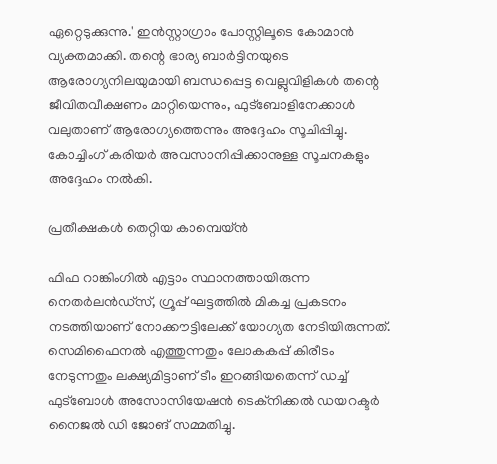ഏറ്റെടുക്കുന്നു.' ഇന്‍സ്റ്റാഗ്രാം പോസ്റ്റിലൂടെ കോമാന്‍ വ്യക്തമാക്കി. തന്റെ ഭാര്യ ബാര്‍ട്ടിനയുടെ ആരോഗ്യനിലയുമായി ബന്ധപ്പെട്ട വെല്ലുവിളികള്‍ തന്റെ ജീവിതവീക്ഷണം മാറ്റിയെന്നും, ഫുട്‌ബോളിനേക്കാള്‍ വലുതാണ് ആരോഗ്യത്തെന്നും അദ്ദേഹം സൂചിപ്പിച്ചു. കോച്ചിംഗ് കരിയര്‍ അവസാനിപ്പിക്കാനുള്ള സൂചനകളും അദ്ദേഹം നല്‍കി.

പ്രതീക്ഷകള്‍ തെറ്റിയ കാമ്പെയ്ന്‍

ഫിഫ റാങ്കിംഗില്‍ എട്ടാം സ്ഥാനത്തായിരുന്ന നെതര്‍ലന്‍ഡ്സ്, ഗ്രൂപ്പ് ഘട്ടത്തില്‍ മികച്ച പ്രകടനം നടത്തിയാണ് നോക്കൗട്ടിലേക്ക് യോഗ്യത നേടിയിരുന്നത്. സെമിഫൈനല്‍ എത്തുന്നതും ലോകകപ്പ് കിരീടം നേടുന്നതും ലക്ഷ്യമിട്ടാണ് ടീം ഇറങ്ങിയതെന്ന് ഡച്ച് ഫുട്‌ബോള്‍ അസോസിയേഷന്‍ ടെക്‌നിക്കല്‍ ഡയറക്ടര്‍ നൈജല്‍ ഡി ജോങ് സമ്മതിച്ചു.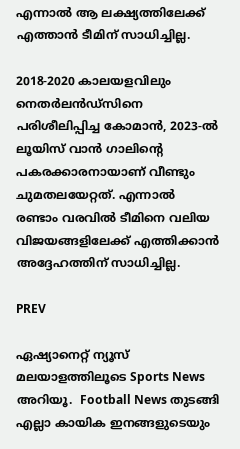എന്നാല്‍ ആ ലക്ഷ്യത്തിലേക്ക് എത്താന്‍ ടീമിന് സാധിച്ചില്ല.

2018-2020 കാലയളവിലും നെതര്‍ലന്‍ഡ്സിനെ പരിശീലിപ്പിച്ച കോമാന്‍, 2023-ല്‍ ലൂയിസ് വാന്‍ ഗാലിന്റെ പകരക്കാരനായാണ് വീണ്ടും ചുമതലയേറ്റത്. എന്നാല്‍ രണ്ടാം വരവില്‍ ടീമിനെ വലിയ വിജയങ്ങളിലേക്ക് എത്തിക്കാന്‍ അദ്ദേഹത്തിന് സാധിച്ചില്ല.

PREV

ഏഷ്യാനെറ്റ് ന്യൂസ് മലയാളത്തിലൂടെ Sports News അറിയൂ.  Football News തുടങ്ങി എല്ലാ കായിക ഇനങ്ങളുടെയും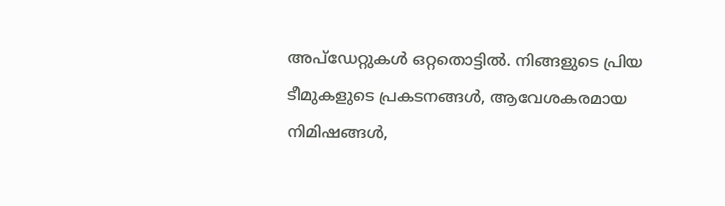അപ്‌ഡേറ്റുകൾ ഒറ്റതൊട്ടിൽ. നിങ്ങളുടെ പ്രിയ ടീമുകളുടെ പ്രകടനങ്ങൾ, ആവേശകരമായ നിമിഷങ്ങൾ,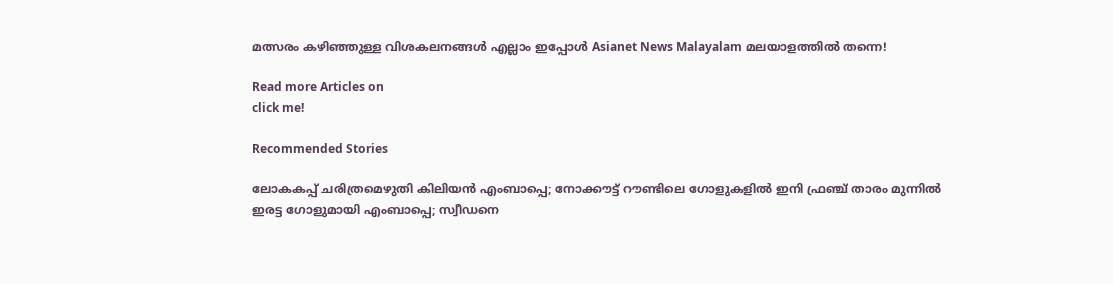മത്സരം കഴിഞ്ഞുള്ള വിശകലനങ്ങൾ എല്ലാം ഇപ്പോൾ Asianet News Malayalam മലയാളത്തിൽ തന്നെ!

Read more Articles on
click me!

Recommended Stories

ലോകകപ്പ് ചരിത്രമെഴുതി കിലിയന്‍ എംബാപ്പെ; നോക്കൗട്ട് റൗണ്ടിലെ ഗോളുകളില്‍ ഇനി ഫ്രഞ്ച് താരം മുന്നില്‍
ഇരട്ട ഗോളുമായി എംബാപ്പെ; സ്വീഡനെ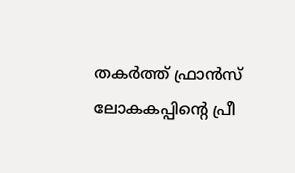തകര്‍ത്ത് ഫ്രാന്‍സ് ലോകകപ്പിന്റെ പ്രീ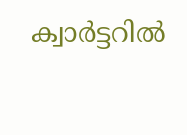ക്വാര്‍ട്ടറില്‍